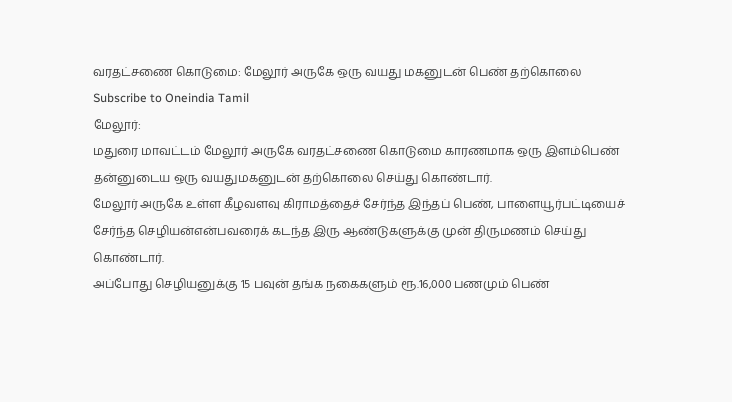வரதட்சணை கொடுமை: மேலூர் அருகே ஒரு வயது மகனுடன் பெண் தற்கொலை
Subscribe to Oneindia Tamil
மேலூர்:
மதுரை மாவட்டம் மேலூர் அருகே வரதட்சணை கொடுமை காரணமாக ஒரு இளம்பெண் தன்னுடைய ஒரு வயதுமகனுடன் தற்கொலை செய்து கொண்டார்.
மேலூர் அருகே உள்ள கீழவளவு கிராமத்தைச் சேர்ந்த இந்தப் பெண், பாளையூர்பட்டியைச் சேர்ந்த செழியன்என்பவரைக் கடந்த இரு ஆண்டுகளுக்கு முன் திருமணம் செய்து கொண்டார்.
அப்போது செழியனுக்கு 15 பவுன் தங்க நகைகளும் ரூ.16,000 பணமும் பெண்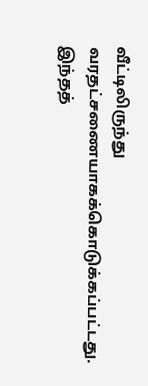வீட்டிலிருந்து வரதட்சணையாகக்கொடுக்கப்பட்டது.
இந்தத்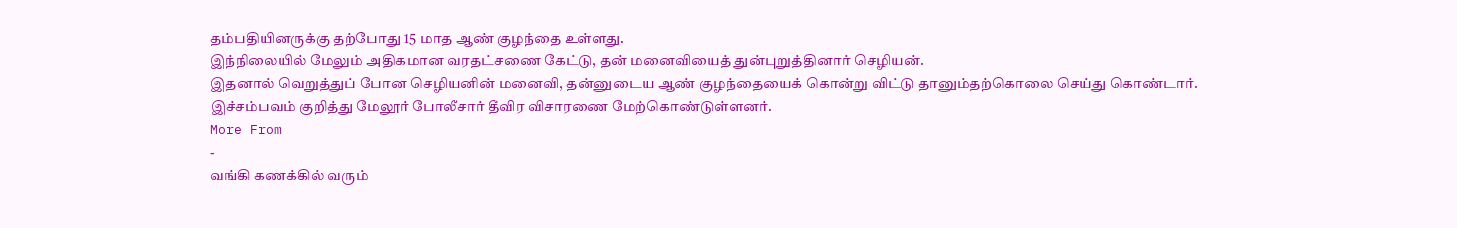தம்பதியினருக்கு தற்போது 15 மாத ஆண் குழந்தை உள்ளது.
இந்நிலையில் மேலும் அதிகமான வரதட்சணை கேட்டு, தன் மனைவியைத் துன்புறுத்தினார் செழியன்.
இதனால் வெறுத்துப் போன செழியனின் மனைவி, தன்னுடைய ஆண் குழந்தையைக் கொன்று விட்டு தானும்தற்கொலை செய்து கொண்டார்.
இச்சம்பவம் குறித்து மேலூர் போலீசார் தீவிர விசாரணை மேற்கொண்டுள்ளனர்.
More From
-
வங்கி கணக்கில் வரும்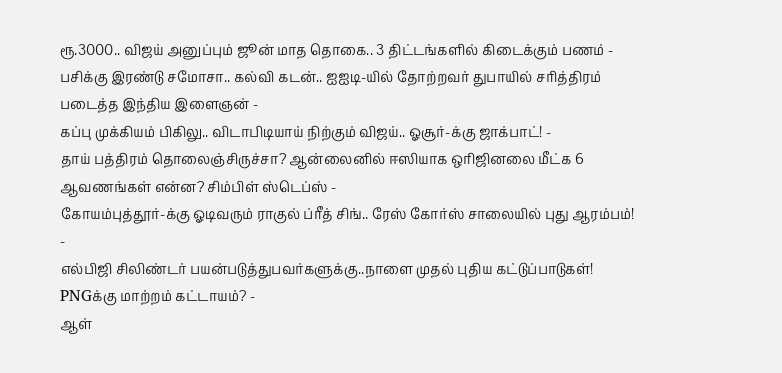ரூ.3000.. விஜய் அனுப்பும் ஜூன் மாத தொகை.. 3 திட்டங்களில் கிடைக்கும் பணம் -
பசிக்கு இரண்டு சமோசா.. கல்வி கடன்.. ஐஐடி-யில் தோற்றவர் துபாயில் சரித்திரம் படைத்த இந்திய இளைஞன் -
கப்பு முக்கியம் பிகிலு.. விடாபிடியாய் நிற்கும் விஜய்.. ஓசூர்-க்கு ஜாக்பாட்! -
தாய் பத்திரம் தொலைஞ்சிருச்சா? ஆன்லைனில் ஈஸியாக ஒரிஜினலை மீட்க 6 ஆவணங்கள் என்ன? சிம்பிள் ஸ்டெப்ஸ் -
கோயம்புத்தூர்-க்கு ஓடிவரும் ராகுல் ப்ரீத் சிங்.. ரேஸ் கோர்ஸ் சாலையில் புது ஆரம்பம்! -
எல்பிஜி சிலிண்டர் பயன்படுத்துபவர்களுக்கு..நாளை முதல் புதிய கட்டுப்பாடுகள்! PNGக்கு மாற்றம் கட்டாயம்? -
ஆள்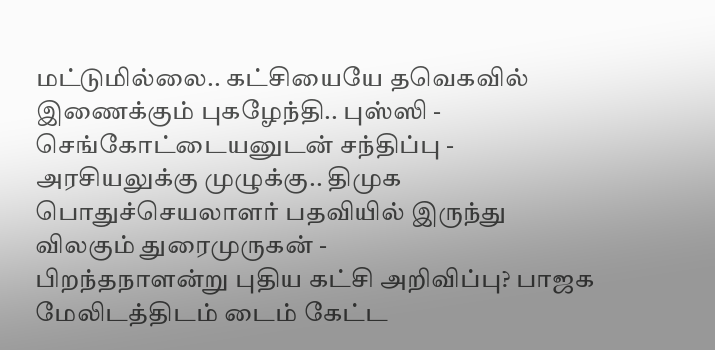மட்டுமில்லை.. கட்சியையே தவெகவில் இணைக்கும் புகழேந்தி.. புஸ்ஸி - செங்கோட்டையனுடன் சந்திப்பு -
அரசியலுக்கு முழுக்கு.. திமுக பொதுச்செயலாளர் பதவியில் இருந்து விலகும் துரைமுருகன் -
பிறந்தநாளன்று புதிய கட்சி அறிவிப்பு? பாஜக மேலிடத்திடம் டைம் கேட்ட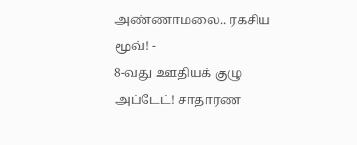அண்ணாமலை.. ரகசிய மூவ்! -
8-வது ஊதியக் குழு அப்டேட்! சாதாரண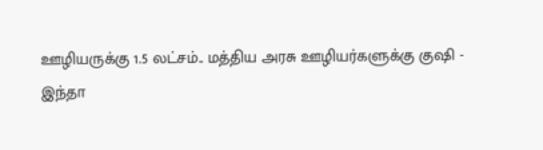ஊழியருக்கு 1.5 லட்சம்.. மத்திய அரசு ஊழியர்களுக்கு குஷி -
இந்தா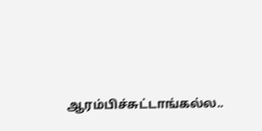ஆரம்பிச்சுட்டாங்கல்ல..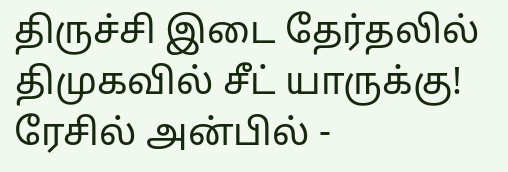திருச்சி இடை தேர்தலில் திமுகவில் சீட் யாருக்கு! ரேசில் அன்பில் -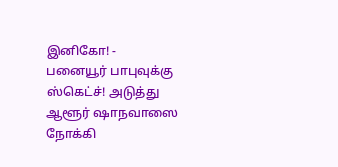இனிகோ! -
பனையூர் பாபுவுக்கு ஸ்கெட்ச்! அடுத்து ஆளூர் ஷாநவாஸை நோக்கி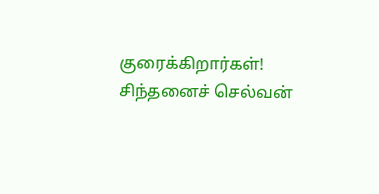குரைக்கிறார்கள்! சிந்தனைச் செல்வன்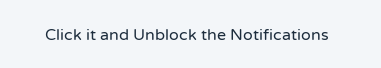Click it and Unblock the Notifications